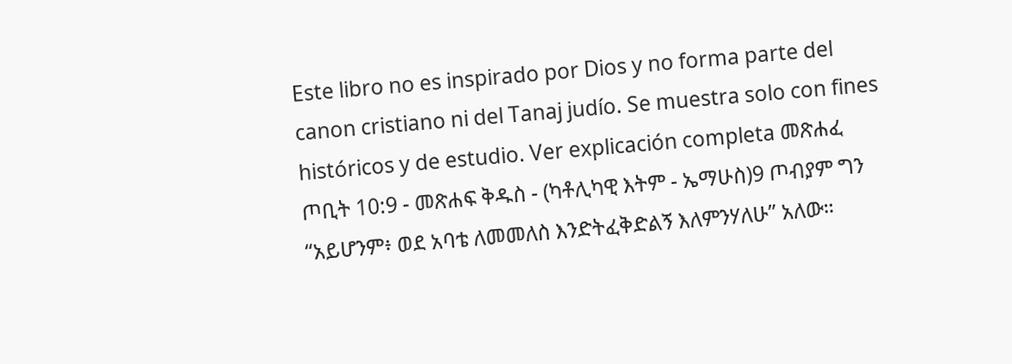Este libro no es inspirado por Dios y no forma parte del canon cristiano ni del Tanaj judío. Se muestra solo con fines históricos y de estudio. Ver explicación completa መጽሐፈ ጦቢት 10:9 - መጽሐፍ ቅዱስ - (ካቶሊካዊ እትም - ኤማሁስ)9 ጦብያም ግን “አይሆንም፥ ወደ አባቴ ለመመለስ እንድትፈቅድልኝ እለምንሃለሁ” አለው።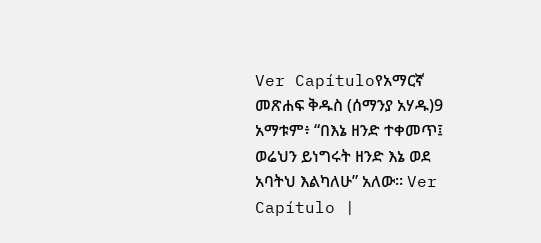Ver Capítuloየአማርኛ መጽሐፍ ቅዱስ (ሰማንያ አሃዱ)9 አማቱም፥ “በእኔ ዘንድ ተቀመጥ፤ ወሬህን ይነግሩት ዘንድ እኔ ወደ አባትህ እልካለሁ” አለው። Ver Capítulo |